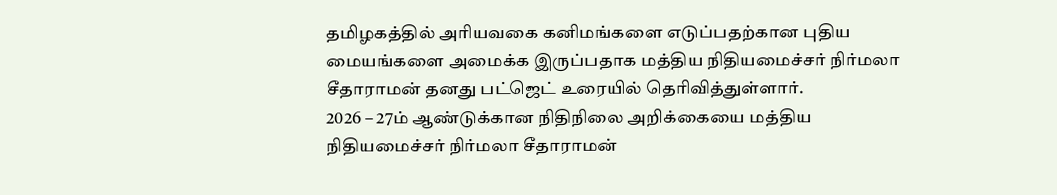தமிழகத்தில் அரியவகை கனிமங்களை எடுப்பதற்கான புதிய மையங்களை அமைக்க இருப்பதாக மத்திய நிதியமைச்சர் நிர்மலா சீதாராமன் தனது பட்ஜெட் உரையில் தெரிவித்துள்ளார்.
2026 – 27ம் ஆண்டுக்கான நிதிநிலை அறிக்கையை மத்திய நிதியமைச்சர் நிர்மலா சீதாராமன்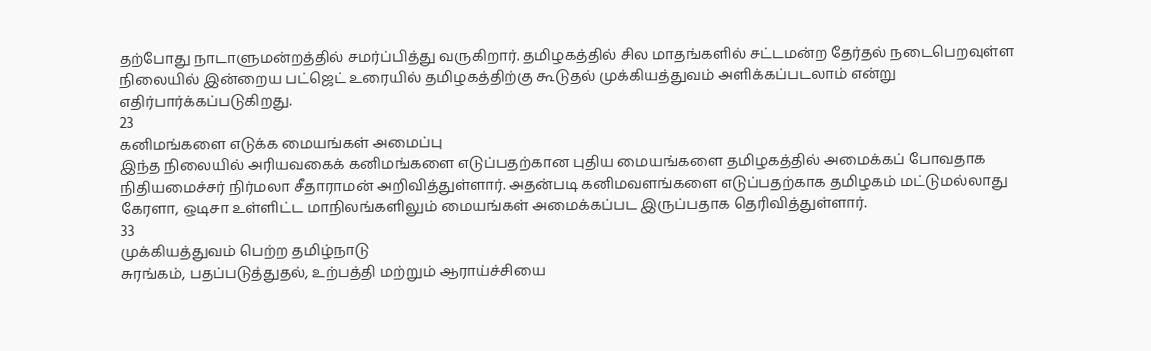தற்போது நாடாளுமன்றத்தில் சமர்ப்பித்து வருகிறார். தமிழகத்தில் சில மாதங்களில் சட்டமன்ற தேர்தல் நடைபெறவுள்ள நிலையில் இன்றைய பட்ஜெட் உரையில் தமிழகத்திற்கு கூடுதல் முக்கியத்துவம் அளிக்கப்படலாம் என்று எதிர்பார்க்கப்படுகிறது.
23
கனிமங்களை எடுக்க மையங்கள் அமைப்பு
இந்த நிலையில் அரியவகைக் கனிமங்களை எடுப்பதற்கான புதிய மையங்களை தமிழகத்தில் அமைக்கப் போவதாக நிதியமைச்சர் நிர்மலா சீதாராமன் அறிவித்துள்ளார். அதன்படி கனிமவளங்களை எடுப்பதற்காக தமிழகம் மட்டுமல்லாது கேரளா, ஒடிசா உள்ளிட்ட மாநிலங்களிலும் மையங்கள் அமைக்கப்பட இருப்பதாக தெரிவித்துள்ளார்.
33
முக்கியத்துவம் பெற்ற தமிழ்நாடு
சுரங்கம், பதப்படுத்துதல், உற்பத்தி மற்றும் ஆராய்ச்சியை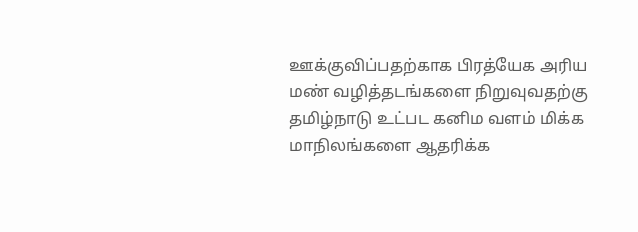ஊக்குவிப்பதற்காக பிரத்யேக அரிய மண் வழித்தடங்களை நிறுவுவதற்கு தமிழ்நாடு உட்பட கனிம வளம் மிக்க மாநிலங்களை ஆதரிக்க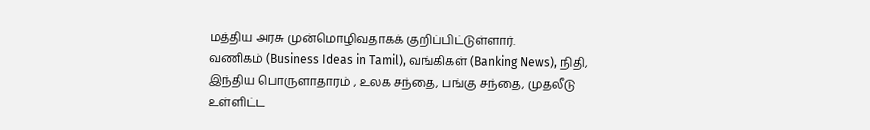மத்திய அரசு முன்மொழிவதாகக் குறிப்பிட்டுள்ளார்.
வணிகம் (Business Ideas in Tamil), வங்கிகள் (Banking News), நிதி, இந்திய பொருளாதாரம் , உலக சந்தை, பங்கு சந்தை, முதலீடு உள்ளிட்ட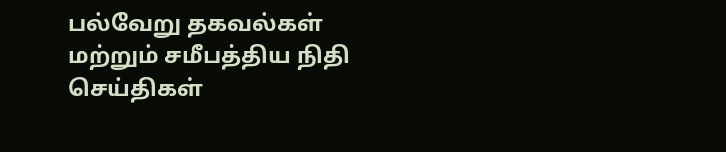பல்வேறு தகவல்கள் மற்றும் சமீபத்திய நிதி செய்திகள்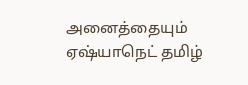அனைத்தையும் ஏஷ்யாநெட் தமிழ்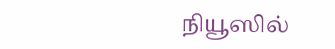நியூஸில்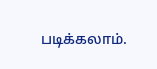படிக்கலாம்.